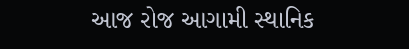આજ રોજ આગામી સ્થાનિક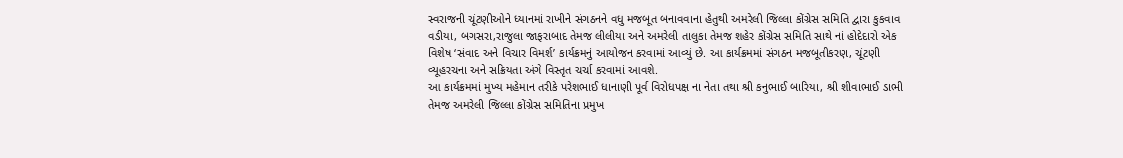સ્વરાજની ચૂંટણીઓને ધ્યાનમાં રાખીને સંગઠનને વધુ મજબૂત બનાવવાના હેતુથી અમરેલી જિલ્લા કોંગ્રેસ સમિતિ દ્વારા કુકવાવ વડીયા, બગસરા,રાજુલા જાફરાબાદ તેમજ લીલીયા અને અમરેલી તાલુકા તેમજ શહેર કોંગ્રેસ સમિતિ સાથે નાં હોદેદારો એક વિશેષ ‘સંવાદ અને વિચાર વિમર્શ’ કાર્યક્રમનું આયોજન કરવામાં આવ્યું છે. આ કાર્યક્રમમાં સંગઠન મજબૂતીકરણ, ચૂંટણી વ્યૂહરચના અને સક્રિયતા અંગે વિસ્તૃત ચર્ચા કરવામાં આવશે.
આ કાર્યક્રમમાં મુખ્ય મહેમાન તરીકે પરેશભાઈ ધાનાણી પૂર્વ વિરોધપક્ષ ના નેતા તથા શ્રી કનુભાઈ બારિયા, શ્રી શીવાભાઈ ડાભી તેમજ અમરેલી જિલ્લા કોંગ્રેસ સમિતિના પ્રમુખ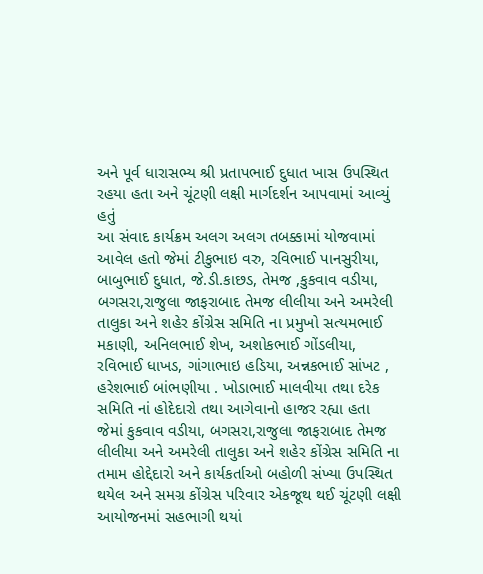અને પૂર્વ ધારાસભ્ય શ્રી પ્રતાપભાઈ દુધાત ખાસ ઉપસ્થિત રહયા હતા અને ચૂંટણી લક્ષી માર્ગદર્શન આપવામાં આવ્યું હતું
આ સંવાદ કાર્યક્રમ અલગ અલગ તબક્કામાં યોજવામાં આવેલ હતો જેમાં ટીકુભાઇ વરુ, રવિભાઈ પાનસુરીયા, બાબુભાઈ દુધાત, જે.ડી.કાછડ, તેમજ ,કુકવાવ વડીયા, બગસરા,રાજુલા જાફરાબાદ તેમજ લીલીયા અને અમરેલી તાલુકા અને શહેર કોંગ્રેસ સમિતિ ના પ્રમુખો સત્યમભાઈ મકાણી, અનિલભાઈ શેખ, અશોકભાઈ ગોંડલીયા, રવિભાઈ ધાખડ, ગાંગાભાઇ હડિયા, અન્નકભાઈ સાંખટ , હરેશભાઈ બાંભણીયા . ખોડાભાઈ માલવીયા તથા દરેક સમિતિ નાં હોદેદારો તથા આગેવાનો હાજર રહ્યા હતા
જેમાં કુકવાવ વડીયા, બગસરા,રાજુલા જાફરાબાદ તેમજ લીલીયા અને અમરેલી તાલુકા અને શહેર કોંગ્રેસ સમિતિ ના તમામ હોદ્દેદારો અને કાર્યકર્તાઓ બહોળી સંખ્યા ઉપસ્થિત થયેલ અને સમગ્ર કોંગ્રેસ પરિવાર એકજૂથ થઈ ચૂંટણી લક્ષી આયોજનમાં સહભાગી થયાં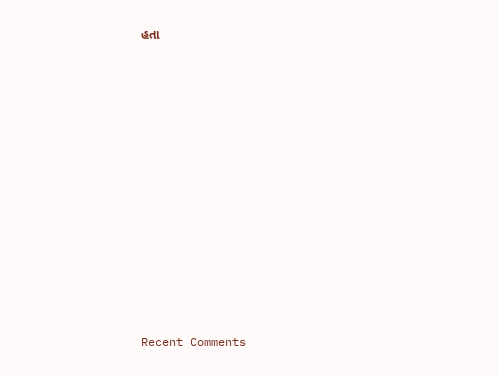હતા















Recent Comments